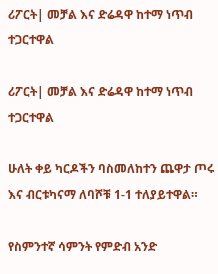ሪፖርት| መቻል እና ድሬዳዋ ከተማ ነጥብ ተጋርተዋል

ሪፖርት| መቻል እና ድሬዳዋ ከተማ ነጥብ ተጋርተዋል

ሁለት ቀይ ካርዶችን ባስመለከተን ጨዋታ ጦሩ እና ብርቱካናማ ለባሾቹ 1-1 ተለያይተዋል።

የስምንተኛ ሳምንት የምድብ አንድ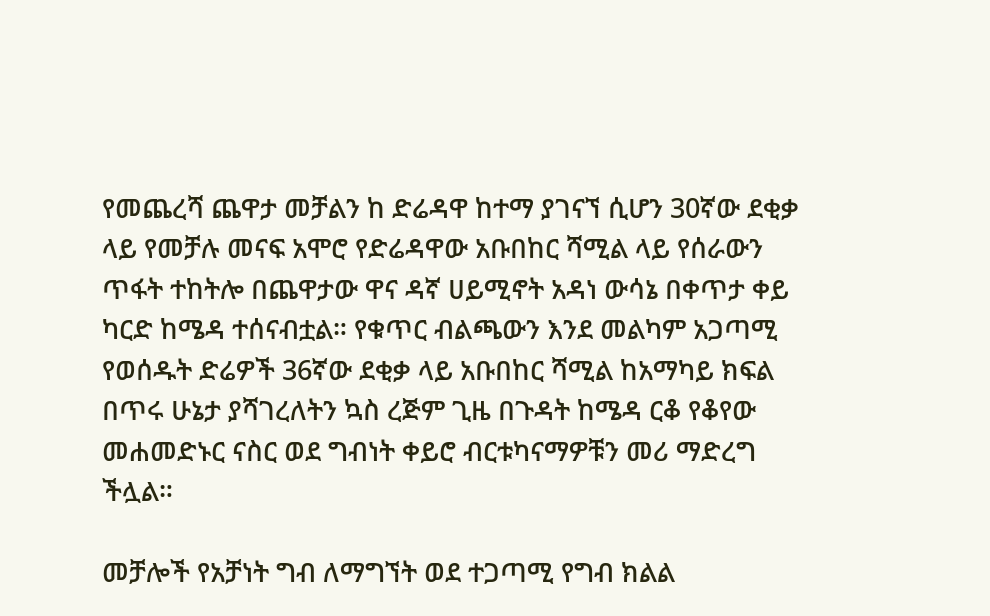የመጨረሻ ጨዋታ መቻልን ከ ድሬዳዋ ከተማ ያገናኘ ሲሆን 30ኛው ደቂቃ ላይ የመቻሉ መናፍ አሞሮ የድሬዳዋው አቡበከር ሻሚል ላይ የሰራውን ጥፋት ተከትሎ በጨዋታው ዋና ዳኛ ሀይሚኖት አዳነ ውሳኔ በቀጥታ ቀይ ካርድ ከሜዳ ተሰናብቷል። የቁጥር ብልጫውን እንደ መልካም አጋጣሚ የወሰዱት ድሬዎች 36ኛው ደቂቃ ላይ አቡበከር ሻሚል ከአማካይ ክፍል በጥሩ ሁኔታ ያሻገረለትን ኳስ ረጅም ጊዜ በጉዳት ከሜዳ ርቆ የቆየው መሐመድኑር ናስር ወደ ግብነት ቀይሮ ብርቱካናማዎቹን መሪ ማድረግ ችሏል።

መቻሎች የአቻነት ግብ ለማግኘት ወደ ተጋጣሚ የግብ ክልል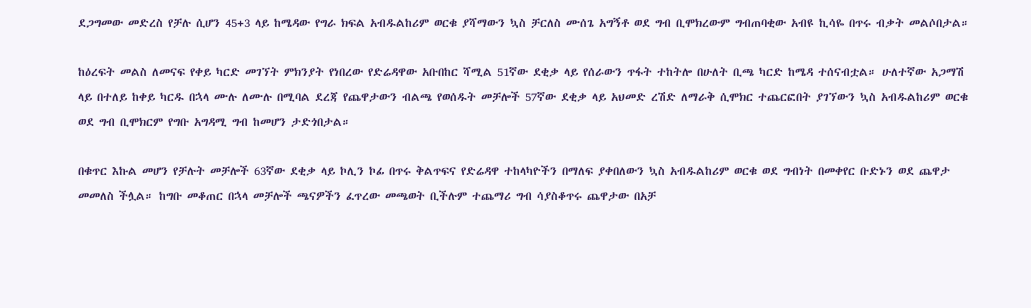ደጋግመው መድረስ የቻሉ ሲሆን 45+3 ላይ ከሜዳው የግራ ክፍል አብዱልከሪም ወርቁ ያሻማውን ኳስ ቻርለስ ሙሰጌ አግኝቶ ወደ ግብ ቢሞክረውም ግብጠባቂው አብዩ ኪሳዬ በጥሩ ብቃት መልሶበታል።

ከዕረፍት መልስ ለመናፍ የቀይ ካርድ መገኘት ምክንያት የነበረው የድሬዳዋው አቡበከር ሻሚል 51ኛው ደቂቃ ላይ የሰራውን ጥፋት ተከትሎ በሁለት ቢጫ ካርድ ከሜዳ ተሰናብቷል። ሁለተኛው አጋማሽ ላይ በተለይ ከቀይ ካርዱ በኋላ ሙሉ ለሙሉ በሚባል ደረጃ የጨዋታውን ብልጫ የወሰዱት መቻሎች 57ኛው ደቂቃ ላይ አህመድ ረሽድ ለማራቅ ሲሞክር ተጨርፎበት ያገኘውን ኳስ አብዱልከሪም ወርቁ ወደ ግብ ቢሞክርም የግቡ አግዳሚ ግብ ከመሆን ታድጎበታል።

በቁጥር እኩል መሆን የቻሉት መቻሎች 63ኛው ደቂቃ ላይ ኮሊን ኮፊ በጥሩ ቅልጥፍና የድሬዳዋ ተከላካዮችን በማለፍ ያቀበለውን ኳስ አብዱልከሪም ወርቁ ወደ ግብነት በመቀየር ቡድኑን ወደ ጨዋታ መመለስ ችሏል። ከግቡ መቆጠር በኋላ መቻሎች ጫናዎችን ፈጥረው መጫወት ቢችሉም ተጨማሪ ግብ ሳያስቆጥሩ ጨዋታው በአቻ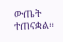ውጤት ተጠናቋል።